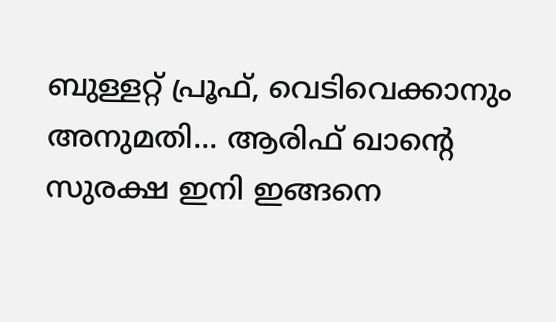ബുള്ളറ്റ് പ്രൂഫ്, വെടിവെക്കാനും അനുമതി... ആരിഫ് ഖാന്റെ സുരക്ഷ ഇനി ഇങ്ങനെ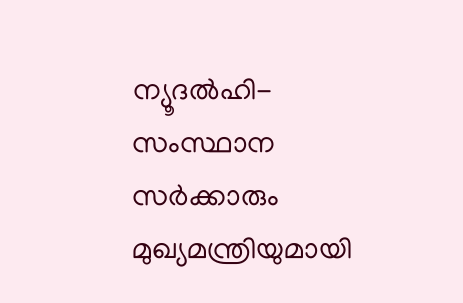ന്യൂദല്‍ഹി- സംസ്ഥാന സര്‍ക്കാരും മുഖ്യമന്ത്രിയുമായി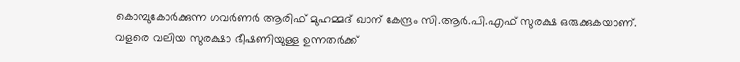കൊമ്പുകോര്‍ക്കുന്ന ഗവര്‍ണര്‍ ആരിഫ് മുഹമ്മദ് ഖാന് കേന്ദ്രം സി.ആര്‍.പി.എഫ് സുരക്ഷ ഒരുക്കുകയാണ്. വളരെ വലിയ സുരക്ഷാ ഭീഷണിയുള്ള ഉന്നതര്‍ക്ക്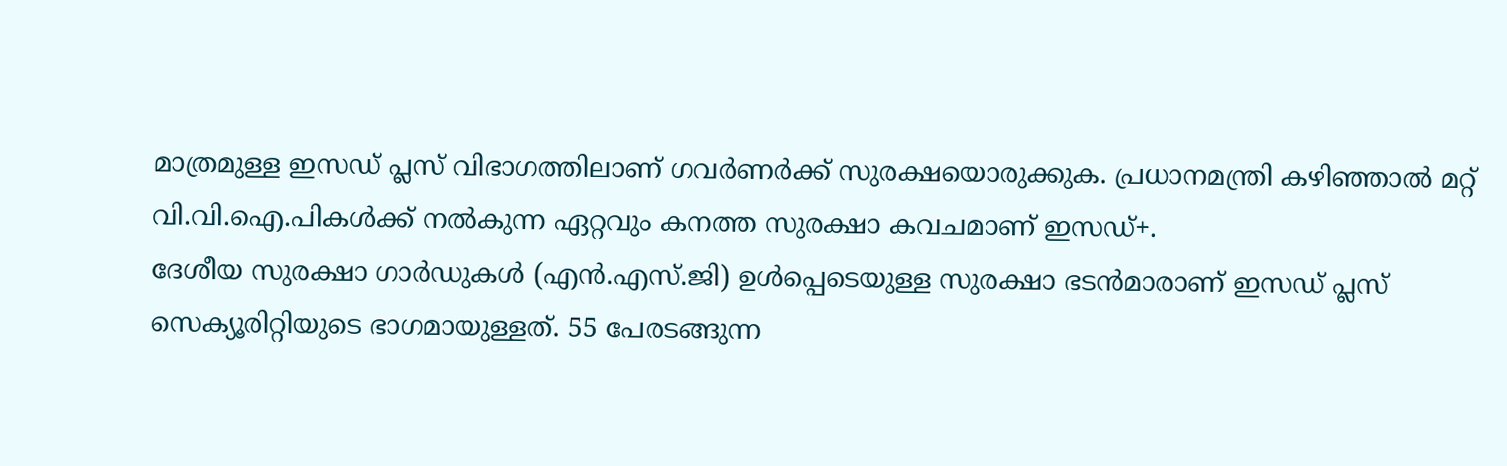മാത്രമുള്ള ഇസഡ് പ്ലസ് വിഭാഗത്തിലാണ് ഗവര്‍ണര്‍ക്ക് സുരക്ഷയൊരുക്കുക. പ്രധാനമന്ത്രി കഴിഞ്ഞാല്‍ മറ്റ് വി.വി.ഐ.പികള്‍ക്ക് നല്‍കുന്ന ഏറ്റവും കനത്ത സുരക്ഷാ കവചമാണ് ഇസഡ്+.
ദേശീയ സുരക്ഷാ ഗാര്‍ഡുകള്‍ (എന്‍.എസ്.ജി) ഉള്‍പ്പെടെയുള്ള സുരക്ഷാ ഭടന്‍മാരാണ് ഇസഡ് പ്ലസ് സെക്യൂരിറ്റിയുടെ ഭാഗമായുള്ളത്. 55 പേരടങ്ങുന്ന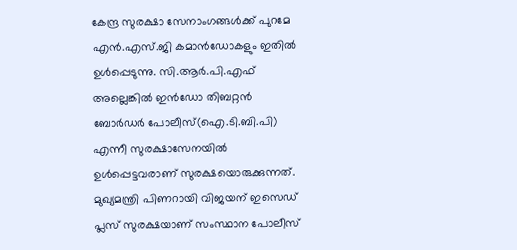കേന്ദ്ര സുരക്ഷാ സേനാംഗങ്ങള്‍ക്ക് പുറമേ എന്‍.എസ്.ജി കമാന്‍ഡോകളും ഇതില്‍ ഉള്‍പ്പെടുന്നു. സി.ആര്‍.പി.എഫ് അല്ലെങ്കില്‍ ഇന്‍ഡോ തിബറ്റന്‍ ബോര്‍ഡര്‍ പോലീസ്(ഐ.ടി.ബി.പി) എന്നീ സുരക്ഷാസേനയില്‍ ഉള്‍പ്പെട്ടവരാണ് സുരക്ഷയൊരുക്കുന്നത്. മുഖ്യമന്ത്രി പിണറായി വിജയന് ഇസെഡ് പ്ലസ് സുരക്ഷയാണ് സംസ്ഥാന പോലീസ്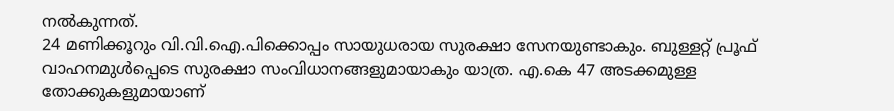നല്‍കുന്നത്.
24 മണിക്കൂറും വി.വി.ഐ.പിക്കൊപ്പം സായുധരായ സുരക്ഷാ സേനയുണ്ടാകും. ബുള്ളറ്റ് പ്രൂഫ് വാഹനമുള്‍പ്പെടെ സുരക്ഷാ സംവിധാനങ്ങളുമായാകും യാത്ര. എ.കെ 47 അടക്കമുള്ള തോക്കുകളുമായാണ്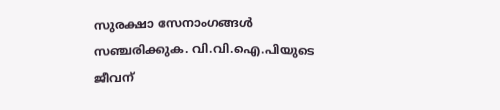സുരക്ഷാ സേനാംഗങ്ങള്‍ സഞ്ചരിക്കുക. വി.വി.ഐ.പിയുടെ ജീവന്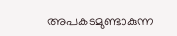അപകടമുണ്ടാകുന്ന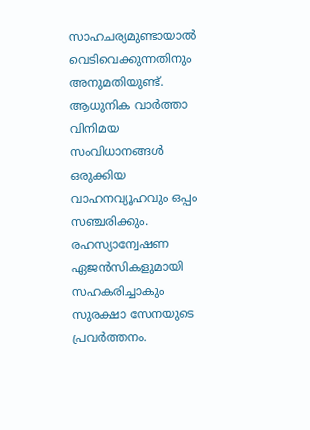സാഹചര്യമുണ്ടായാല്‍ വെടിവെക്കുന്നതിനും അനുമതിയുണ്ട്. ആധുനിക വാര്‍ത്താ വിനിമയ സംവിധാനങ്ങള്‍ ഒരുക്കിയ വാഹനവ്യൂഹവും ഒപ്പം സഞ്ചരിക്കും. രഹസ്യാന്വേഷണ ഏജന്‍സികളുമായി സഹകരിച്ചാകും സുരക്ഷാ സേനയുടെ പ്രവര്‍ത്തനം.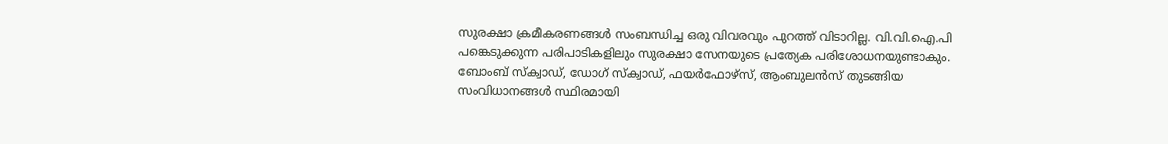സുരക്ഷാ ക്രമീകരണങ്ങള്‍ സംബന്ധിച്ച ഒരു വിവരവും പുറത്ത് വിടാറില്ല. വി.വി.ഐ.പി പങ്കെടുക്കുന്ന പരിപാടികളിലും സുരക്ഷാ സേനയുടെ പ്രത്യേക പരിശോധനയുണ്ടാകും. ബോംബ് സ്‌ക്വാഡ്, ഡോഗ് സ്‌ക്വാഡ്, ഫയര്‍ഫോഴ്‌സ്, ആംബുലന്‍സ് തുടങ്ങിയ സംവിധാനങ്ങള്‍ സ്ഥിരമായി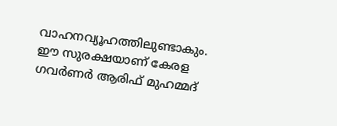വാഹനവ്യൂഹത്തിലുണ്ടാകും. ഈ സുരക്ഷയാണ് കേരള ഗവര്‍ണര്‍ ആരിഫ് മുഹമ്മദ്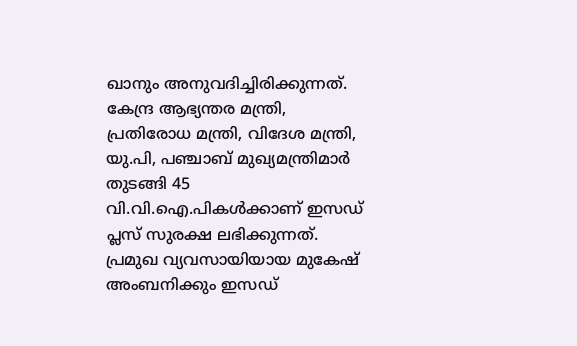ഖാനും അനുവദിച്ചിരിക്കുന്നത്.
കേന്ദ്ര ആഭ്യന്തര മന്ത്രി, പ്രതിരോധ മന്ത്രി, വിദേശ മന്ത്രി, യു.പി, പഞ്ചാബ് മുഖ്യമന്ത്രിമാര്‍ തുടങ്ങി 45 വി.വി.ഐ.പികള്‍ക്കാണ് ഇസഡ് പ്ലസ് സുരക്ഷ ലഭിക്കുന്നത്. പ്രമുഖ വ്യവസായിയായ മുകേഷ് അംബനിക്കും ഇസഡ്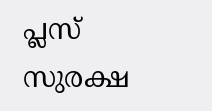പ്ലസ് സുരക്ഷ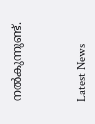നല്‍കുന്നുണ്ട്.



Latest News